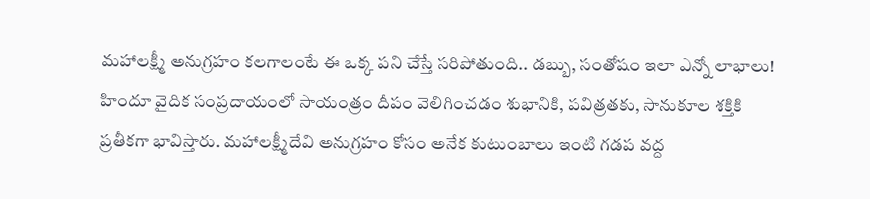మహాలక్ష్మీ అనుగ్రహం కలగాలంటే ఈ ఒక్క పని చేస్తే సరిపోతుంది.. డబ్బు, సంతోషం ఇలా ఎన్నో లాభాలు!
హిందూ వైదిక సంప్రదాయంలో సాయంత్రం దీపం వెలిగించడం శుభానికి, పవిత్రతకు, సానుకూల శక్తికి ప్రతీకగా భావిస్తారు. మహాలక్ష్మీదేవి అనుగ్రహం కోసం అనేక కుటుంబాలు ఇంటి గడప వద్ద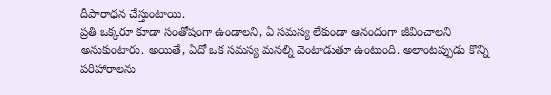దీపారాధన చేస్తుంటాయి.
ప్రతి ఒక్కరూ కూడా సంతోషంగా ఉండాలని, ఏ సమస్య లేకుండా ఆనందంగా జీవించాలని అనుకుంటారు. అయితే, ఏదో ఒక సమస్య మనల్ని వెంటాడుతూ ఉంటుంది. అలాంటప్పుడు కొన్ని పరిహారాలను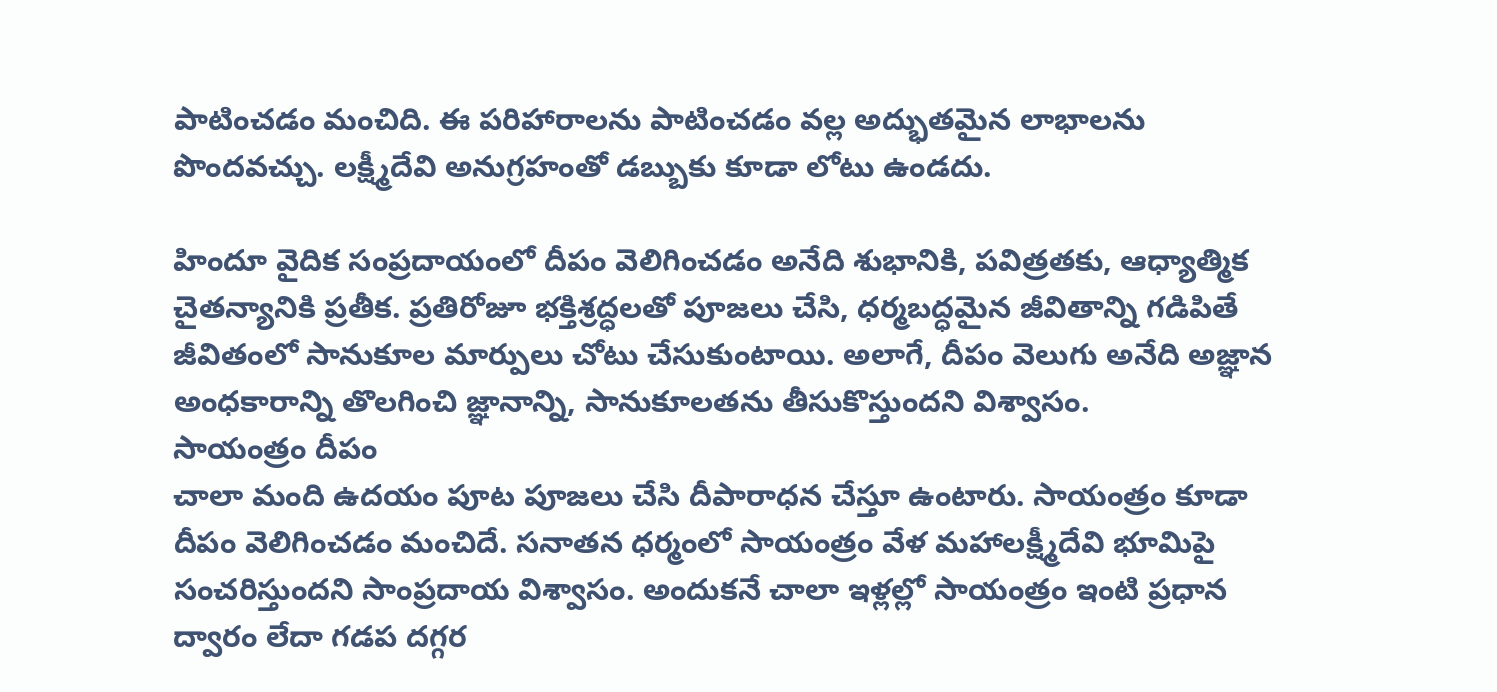పాటించడం మంచిది. ఈ పరిహారాలను పాటించడం వల్ల అద్భుతమైన లాభాలను పొందవచ్చు. లక్ష్మీదేవి అనుగ్రహంతో డబ్బుకు కూడా లోటు ఉండదు.

హిందూ వైదిక సంప్రదాయంలో దీపం వెలిగించడం అనేది శుభానికి, పవిత్రతకు, ఆధ్యాత్మిక చైతన్యానికి ప్రతీక. ప్రతిరోజూ భక్తిశ్రద్ధలతో పూజలు చేసి, ధర్మబద్ధమైన జీవితాన్ని గడిపితే జీవితంలో సానుకూల మార్పులు చోటు చేసుకుంటాయి. అలాగే, దీపం వెలుగు అనేది అజ్ఞాన అంధకారాన్ని తొలగించి జ్ఞానాన్ని, సానుకూలతను తీసుకొస్తుందని విశ్వాసం.
సాయంత్రం దీపం
చాలా మంది ఉదయం పూట పూజలు చేసి దీపారాధన చేస్తూ ఉంటారు. సాయంత్రం కూడా దీపం వెలిగించడం మంచిదే. సనాతన ధర్మంలో సాయంత్రం వేళ మహాలక్ష్మీదేవి భూమిపై సంచరిస్తుందని సాంప్రదాయ విశ్వాసం. అందుకనే చాలా ఇళ్లల్లో సాయంత్రం ఇంటి ప్రధాన ద్వారం లేదా గడప దగ్గర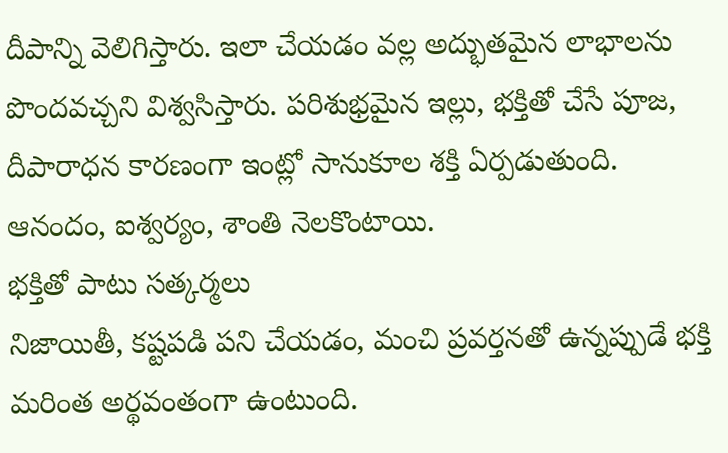దీపాన్ని వెలిగిస్తారు. ఇలా చేయడం వల్ల అద్భుతమైన లాభాలను పొందవచ్చని విశ్వసిస్తారు. పరిశుభ్రమైన ఇల్లు, భక్తితో చేసే పూజ, దీపారాధన కారణంగా ఇంట్లో సానుకూల శక్తి ఏర్పడుతుంది. ఆనందం, ఐశ్వర్యం, శాంతి నెలకొంటాయి.
భక్తితో పాటు సత్కర్మలు
నిజాయితీ, కష్టపడి పని చేయడం, మంచి ప్రవర్తనతో ఉన్నప్పుడే భక్తి మరింత అర్థవంతంగా ఉంటుంది.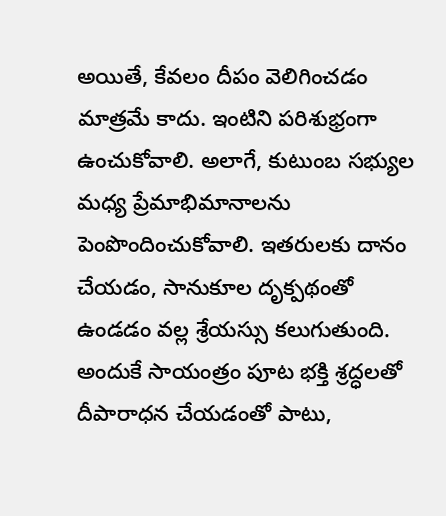అయితే, కేవలం దీపం వెలిగించడం మాత్రమే కాదు. ఇంటిని పరిశుభ్రంగా ఉంచుకోవాలి. అలాగే, కుటుంబ సభ్యుల మధ్య ప్రేమాభిమానాలను పెంపొందించుకోవాలి. ఇతరులకు దానం చేయడం, సానుకూల దృక్పథంతో ఉండడం వల్ల శ్రేయస్సు కలుగుతుంది.
అందుకే సాయంత్రం పూట భక్తి శ్రద్ధలతో దీపారాధన చేయడంతో పాటు,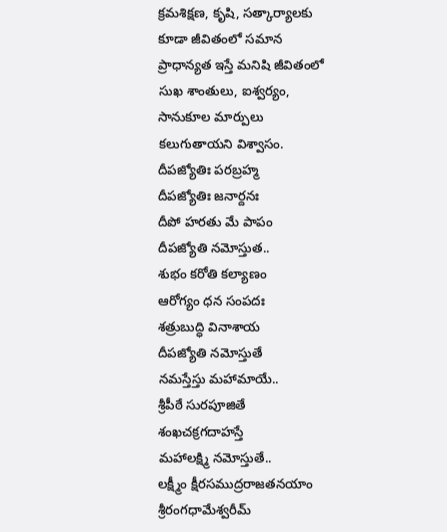క్రమశిక్షణ, కృషి, సత్కార్యాలకు కూడా జీవితంలో సమాన ప్రాధాన్యత ఇస్తే మనిషి జీవితంలో సుఖ శాంతులు, ఐశ్వర్యం, సానుకూల మార్పులు కలుగుతాయని విశ్వాసం.
దీపజ్యోతిః పరబ్రహ్మ
దీపజ్యోతిః జనార్దనః
దీపో హరతు మే పాపం
దీపజ్యోతి నమోస్తుత..
శుభం కరోతి కల్యాణం
ఆరోగ్యం ధన సంపదః
శత్రుబుద్ధి వినాశాయ
దీపజ్యోతి నమోస్తుతే
నమస్తేస్తు మహామాయే..
శ్రీపీఠే సురపూజితే
శంఖచక్రగదాహస్తే
మహాలక్ష్మి నమోస్తుతే..
లక్ష్మీం క్షీరసముద్రరాజతనయాం
శ్రీరంగధామేశ్వరీమ్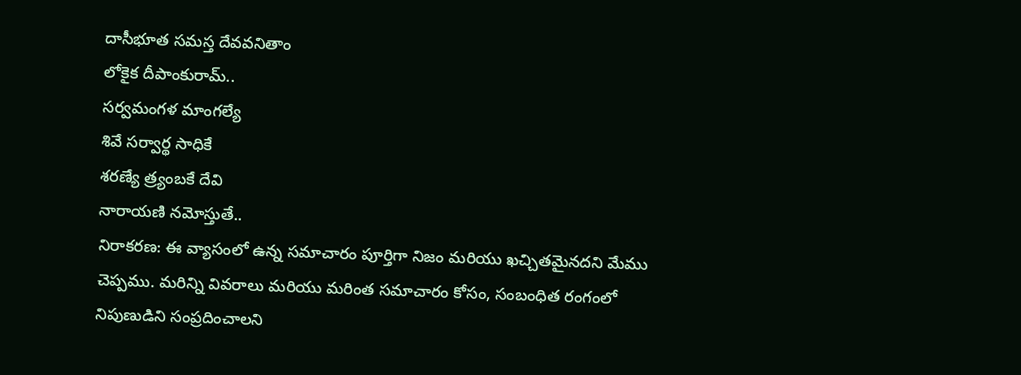దాసీభూత సమస్త దేవవనితాం
లోకైక దీపాంకురామ్..
సర్వమంగళ మాంగల్యే
శివే సర్వార్థ సాధికే
శరణ్యే త్ర్యంబకే దేవి
నారాయణి నమోస్తుతే..
నిరాకరణ: ఈ వ్యాసంలో ఉన్న సమాచారం పూర్తిగా నిజం మరియు ఖచ్చితమైనదని మేము చెప్పము. మరిన్ని వివరాలు మరియు మరింత సమాచారం కోసం, సంబంధిత రంగంలో నిపుణుడిని సంప్రదించాలని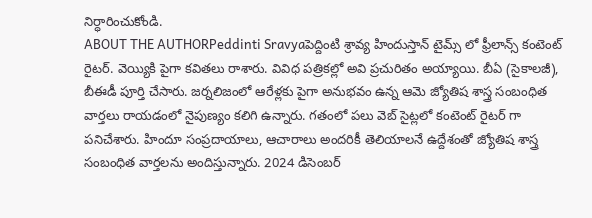నిర్ధారించుకోండి.
ABOUT THE AUTHORPeddinti Sravyaపెద్దింటి శ్రావ్య హిందుస్తాన్ టైమ్స్ లో ఫ్రీలాన్స్ కంటెంట్ రైటర్. వెయ్యికి పైగా కవితలు రాశారు. వివిధ పత్రికల్లో అవి ప్రచురితం అయ్యాయి. బీఏ (సైకాలజీ), బీఈడీ పూర్తి చేసారు. జర్నలిజంలో ఆరేళ్లకు పైగా అనుభవం ఉన్న ఆమె జ్యోతిష శాస్త్ర సంబంధిత వార్తలు రాయడంలో నైపుణ్యం కలిగి ఉన్నారు. గతంలో పలు వెబ్ సైట్లలో కంటెంట్ రైటర్ గా పనిచేశారు. హిందూ సంప్రదాయాలు, ఆచారాలు అందరికీ తెలియాలనే ఉద్దేశంతో జ్యోతిష శాస్త్ర సంబంధిత వార్తలను అందిస్తున్నారు. 2024 డిసెంబర్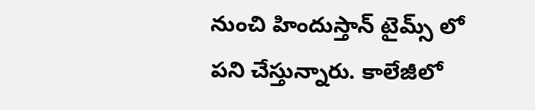నుంచి హిందుస్తాన్ టైమ్స్ లో పని చేస్తున్నారు. కాలేజీలో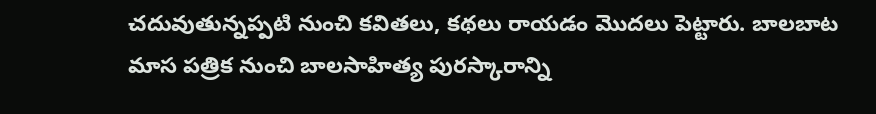చదువుతున్నప్పటి నుంచి కవితలు, కథలు రాయడం మొదలు పెట్టారు. బాలబాట మాస పత్రిక నుంచి బాలసాహిత్య పురస్కారాన్ని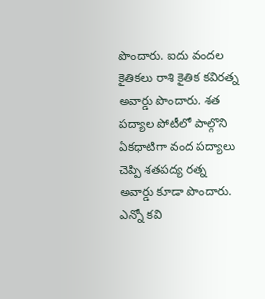పొందారు. ఐదు వందల కైతికలు రాశి కైతిక కవిరత్న అవార్డు పొందారు. శత పద్యాల పోటీలో పాల్గొని ఏకధాటిగా వంద పద్యాలు చెప్పి శతపద్య రత్న అవార్డు కూడా పొందారు. ఎన్నో కవి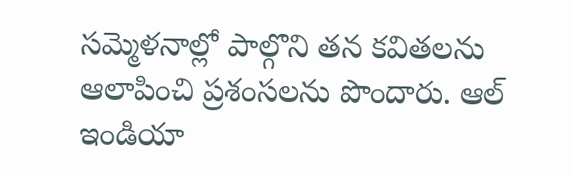సమ్మెళనాల్లో పాల్గొని తన కవితలను ఆలాపించి ప్రశంసలను పొందారు. ఆల్ ఇండియా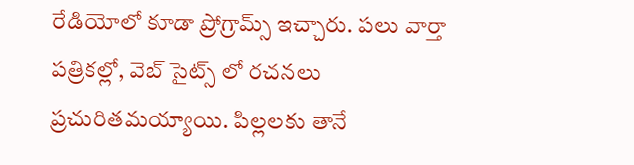రేడియోలో కూడా ప్రోగ్రామ్స్ ఇచ్చారు. పలు వార్తా పత్రికల్లో, వెబ్ సైట్స్ లో రచనలు ప్రచురితమయ్యాయి. పిల్లలకు తానే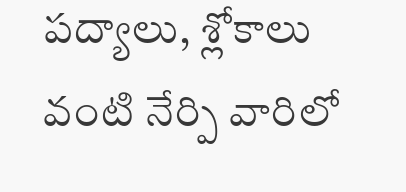పద్యాలు, శ్లోకాలు వంటి నేర్పి వారిలో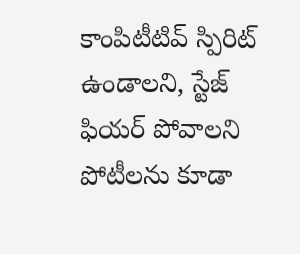కాంపిటీటివ్ స్పిరిట్ ఉండాలని, స్టేజ్ ఫియర్ పోవాలని పోటీలను కూడా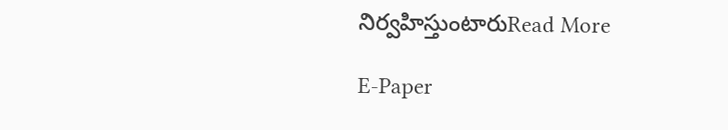నిర్వహిస్తుంటారుRead More

E-Paper